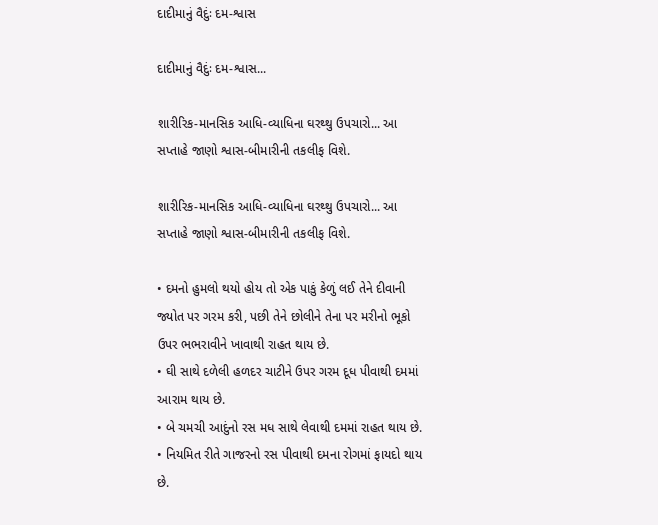દાદીમાનું વૈદુંઃ દમ-શ્વાસ

દાદીમાનું વૈદુંઃ દમ-શ્વાસ...

શારીરિક-માનસિક આધિ-વ્યાધિના ઘરથ્થુ ઉપચારો... આ સપ્તાહે જાણો શ્વાસ-બીમારીની તકલીફ વિશે.

શારીરિક-માનસિક આધિ-વ્યાધિના ઘરથ્થુ ઉપચારો... આ સપ્તાહે જાણો શ્વાસ-બીમારીની તકલીફ વિશે.

• દમનો હુમલો થયો હોય તો એક પાકું કેળું લઈ તેને દીવાની જ્યોત પર ગરમ કરી, પછી તેને છોલીને તેના પર મરીનો ભૂકો ઉપર ભભરાવીને ખાવાથી રાહત થાય છે.
• ઘી સાથે દળેલી હળદર ચાટીને ઉપર ગરમ દૂધ પીવાથી દમમાં આરામ થાય છે.
• બે ચમચી આદુંનો રસ મધ સાથે લેવાથી દમમાં રાહત થાય છે.
• નિયમિત રીતે ગાજરનો રસ પીવાથી દમના રોગમાં ફાયદો થાય છે.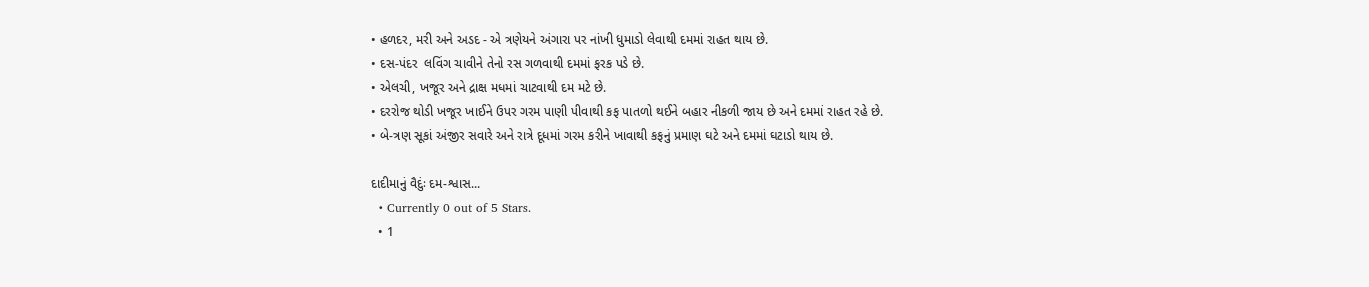• હળદર, મરી અને અડદ - એ ત્રણેયને અંગારા પર નાંખી ધુમાડો લેવાથી દમમાં રાહત થાય છે.
• દસ-પંદર  લવિંગ ચાવીને તેનો રસ ગળવાથી દમમાં ફરક પડે છે.
• એલચી, ખજૂર અને દ્રાક્ષ મધમાં ચાટવાથી દમ મટે છે.
• દરરોજ થોડી ખજૂર ખાઈને ઉપર ગરમ પાણી પીવાથી કફ પાતળો થઈને બહાર નીકળી જાય છે અને દમમાં રાહત રહે છે.
• બે-ત્રણ સૂકાં અંજીર સવારે અને રાત્રે દૂધમાં ગરમ કરીને ખાવાથી કફનું પ્રમાણ ઘટે અને દમમાં ઘટાડો થાય છે.

દાદીમાનું વૈદુંઃ દમ-શ્વાસ...
  • Currently 0 out of 5 Stars.
  • 1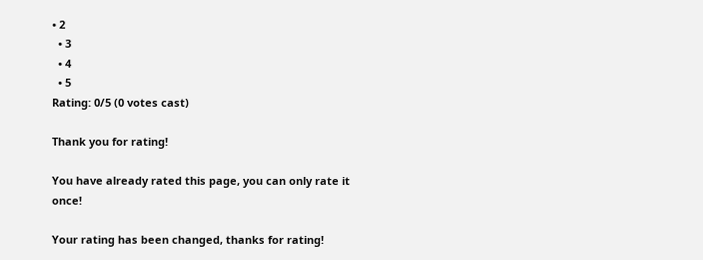• 2
  • 3
  • 4
  • 5
Rating: 0/5 (0 votes cast)

Thank you for rating!

You have already rated this page, you can only rate it once!

Your rating has been changed, thanks for rating!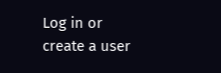Log in or create a user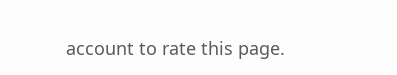account to rate this page.